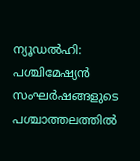ന്യൂഡൽഹി: പശ്ചിമേഷ്യൻ സംഘർഷങ്ങളുടെ പശ്ചാത്തലത്തിൽ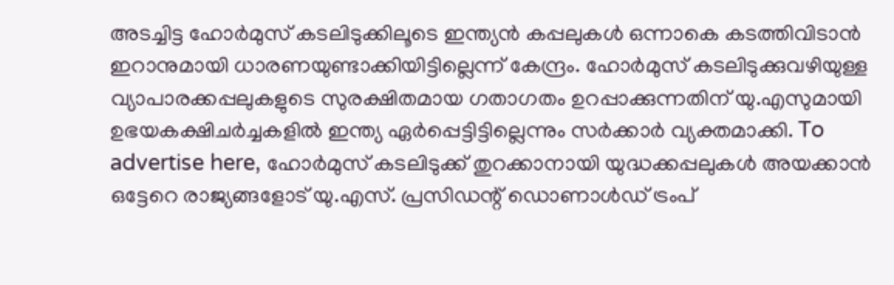അടച്ചിട്ട ഹോർമുസ് കടലിടുക്കിലൂടെ ഇന്ത്യൻ കപ്പലുകൾ ഒന്നാകെ കടത്തിവിടാൻ ഇറാനുമായി ധാരണയുണ്ടാക്കിയിട്ടില്ലെന്ന് കേന്ദ്രം. ഹോർമുസ് കടലിടുക്കുവഴിയുള്ള വ്യാപാരക്കപ്പലുകളുടെ സുരക്ഷിതമായ ഗതാഗതം ഉറപ്പാക്കുന്നതിന് യു.എസുമായി ഉഭയകക്ഷിചർച്ചകളിൽ ഇന്ത്യ ഏർപ്പെട്ടിട്ടില്ലെന്നും സർക്കാർ വ്യക്തമാക്കി. To advertise here, ഹോർമുസ് കടലിടുക്ക് തുറക്കാനായി യുദ്ധക്കപ്പലുകൾ അയക്കാൻ ഒട്ടേറെ രാജ്യങ്ങളോട് യു.എസ്. പ്രസിഡന്റ് ഡൊണാൾഡ് ട്രംപ്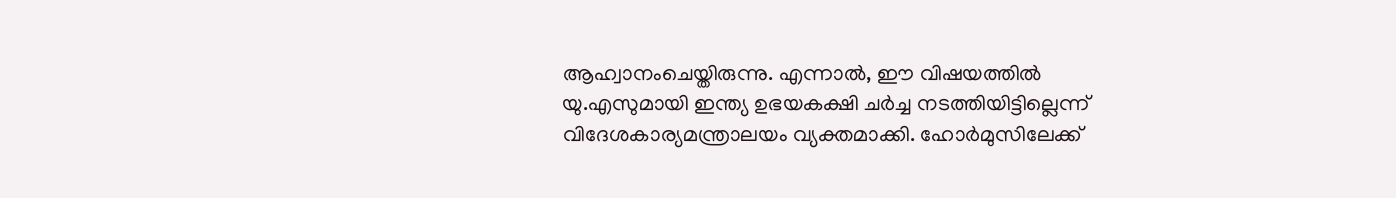ആഹ്വാനംചെയ്തിരുന്നു. എന്നാൽ, ഈ വിഷയത്തിൽ യു.എസുമായി ഇന്ത്യ ഉഭയകക്ഷി ചർച്ച നടത്തിയിട്ടില്ലെന്ന് വിദേശകാര്യമന്ത്രാലയം വ്യക്തമാക്കി. ഹോർമുസിലേക്ക്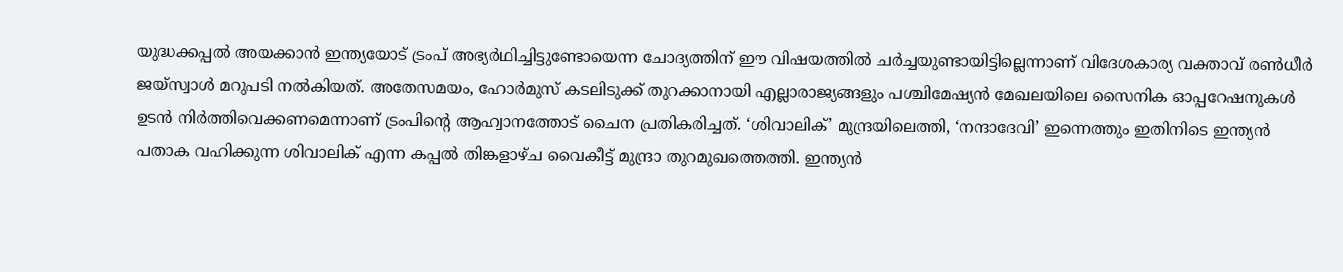യുദ്ധക്കപ്പൽ അയക്കാൻ ഇന്ത്യയോട് ട്രംപ് അഭ്യർഥിച്ചിട്ടുണ്ടോയെന്ന ചോദ്യത്തിന് ഈ വിഷയത്തിൽ ചർച്ചയുണ്ടായിട്ടില്ലെന്നാണ് വിദേശകാര്യ വക്താവ് രൺധീർ ജയ്സ്വാൾ മറുപടി നൽകിയത്. അതേസമയം, ഹോർമുസ് കടലിടുക്ക് തുറക്കാനായി എല്ലാരാജ്യങ്ങളും പശ്ചിമേഷ്യൻ മേഖലയിലെ സൈനിക ഓപ്പറേഷനുകൾ ഉടൻ നിർത്തിവെക്കണമെന്നാണ് ട്രംപിന്റെ ആഹ്വാനത്തോട് ചൈന പ്രതികരിച്ചത്. ‘ശിവാലിക്’ മുന്ദ്രയിലെത്തി, ‘നന്ദാദേവി’ ഇന്നെത്തും ഇതിനിടെ ഇന്ത്യൻ പതാക വഹിക്കുന്ന ശിവാലിക് എന്ന കപ്പൽ തിങ്കളാഴ്ച വൈകീട്ട് മുന്ദ്രാ തുറമുഖത്തെത്തി. ഇന്ത്യൻ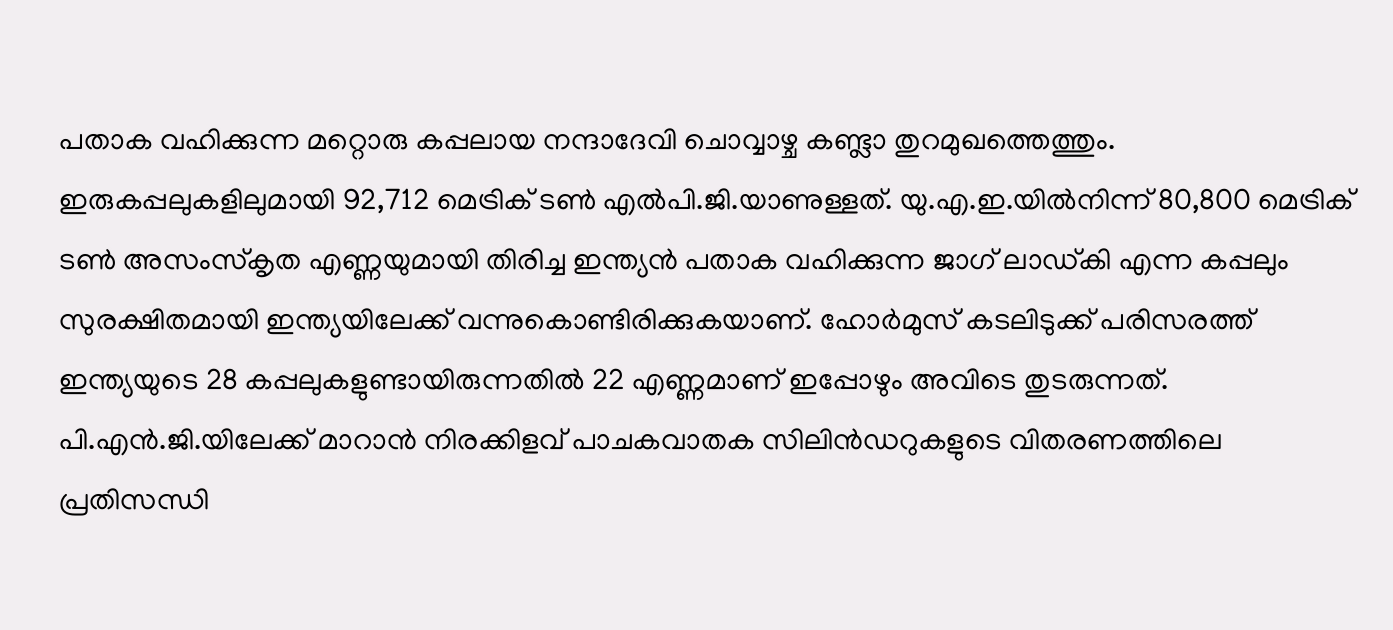പതാക വഹിക്കുന്ന മറ്റൊരു കപ്പലായ നന്ദാദേവി ചൊവ്വാഴ്ച കണ്ട്ലാ തുറമുഖത്തെത്തും. ഇരുകപ്പലുകളിലുമായി 92,712 മെട്രിക് ടൺ എൽപി.ജി.യാണുള്ളത്. യു.എ.ഇ.യിൽനിന്ന് 80,800 മെട്രിക് ടൺ അസംസ്കൃത എണ്ണയുമായി തിരിച്ച ഇന്ത്യൻ പതാക വഹിക്കുന്ന ജാഗ് ലാഡ്കി എന്ന കപ്പലും സുരക്ഷിതമായി ഇന്ത്യയിലേക്ക് വന്നുകൊണ്ടിരിക്കുകയാണ്. ഹോർമുസ് കടലിടുക്ക് പരിസരത്ത് ഇന്ത്യയുടെ 28 കപ്പലുകളുണ്ടായിരുന്നതിൽ 22 എണ്ണമാണ് ഇപ്പോഴും അവിടെ തുടരുന്നത്. പി.എൻ.ജി.യിലേക്ക് മാറാൻ നിരക്കിളവ് പാചകവാതക സിലിൻഡറുകളുടെ വിതരണത്തിലെ പ്രതിസന്ധി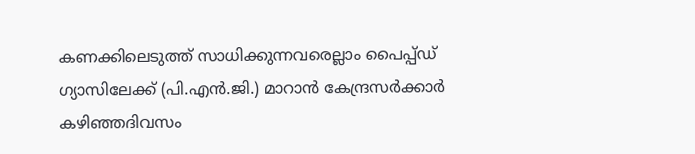കണക്കിലെടുത്ത് സാധിക്കുന്നവരെല്ലാം പൈപ്പ്ഡ് ഗ്യാസിലേക്ക് (പി.എൻ.ജി.) മാറാൻ കേന്ദ്രസർക്കാർ കഴിഞ്ഞദിവസം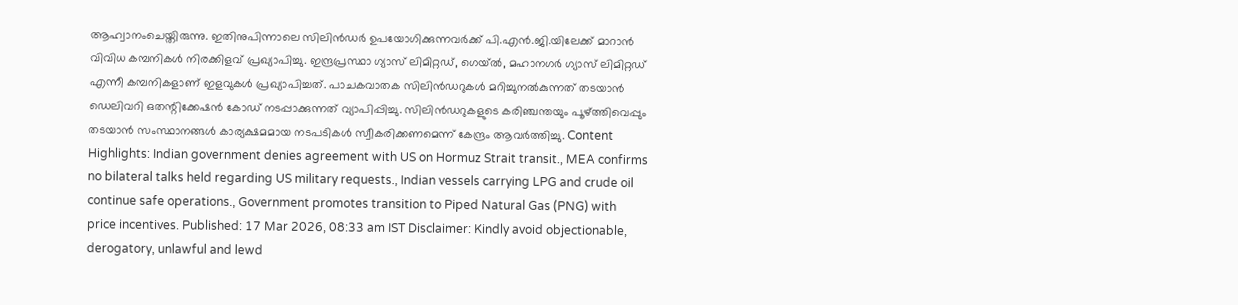ആഹ്വാനംചെയ്തിരുന്നു. ഇതിനുപിന്നാലെ സിലിൻഡർ ഉപയോഗിക്കുന്നവർക്ക് പി.എൻ.ജി.യിലേക്ക് മാറാൻ വിവിധ കമ്പനികൾ നിരക്കിളവ് പ്രഖ്യാപിച്ചു. ഇന്ദ്രപ്രസ്ഥാ ഗ്യാസ് ലിമിറ്റഡ്, ഗെയ്ൽ, മഹാനഗർ ഗ്യാസ് ലിമിറ്റഡ് എന്നീ കമ്പനികളാണ് ഇളവുകൾ പ്രഖ്യാപിച്ചത്. പാചകവാതക സിലിൻഡറുകൾ മറിച്ചുനൽകുന്നത് തടയാൻ ഡെലിവറി ഒതന്റിക്കേഷൻ കോഡ് നടപ്പാക്കുന്നത് വ്യാപിപ്പിച്ചു. സിലിൻഡറുകളുടെ കരിഞ്ചന്തയും പൂഴ്ത്തിവെപ്പും തടയാൻ സംസ്ഥാനങ്ങൾ കാര്യക്ഷമമായ നടപടികൾ സ്വീകരിക്കണമെന്ന് കേന്ദ്രം ആവർത്തിച്ചു. Content Highlights: Indian government denies agreement with US on Hormuz Strait transit., MEA confirms no bilateral talks held regarding US military requests., Indian vessels carrying LPG and crude oil continue safe operations., Government promotes transition to Piped Natural Gas (PNG) with price incentives. Published: 17 Mar 2026, 08:33 am IST Disclaimer: Kindly avoid objectionable, derogatory, unlawful and lewd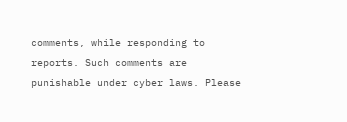comments, while responding to reports. Such comments are punishable under cyber laws. Please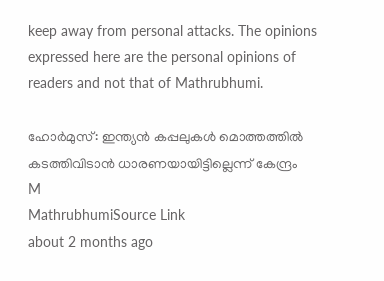keep away from personal attacks. The opinions expressed here are the personal opinions of readers and not that of Mathrubhumi.

ഹോർമുസ്: ഇന്ത്യൻ കപ്പലുകൾ മൊത്തത്തിൽ കടത്തിവിടാൻ ധാരണയായിട്ടില്ലെന്ന് കേന്ദ്രം
M
MathrubhumiSource Link
about 2 months ago